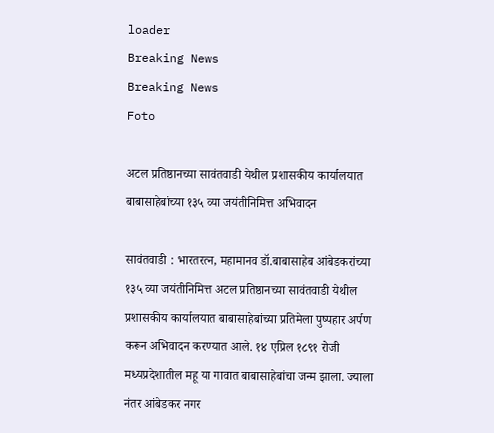loader
Breaking News
Breaking News
Foto

अटल प्रतिष्ठानच्या सावंतवाडी येथील प्रशासकीय कार्यालयात बाबासाहेबांच्या १३५ व्या जयंतीनिमित्त अभिवादन

सावंतवाडी : भारतरत्न, महामानव डॉ.बाबासाहेब आंबेडकरांच्या १३५ व्या जयंतीनिमित्त अटल प्रतिष्ठानच्या सावंतवाडी येथील प्रशासकीय कार्यालयात बाबासाहेबांच्या प्रतिमेला पुष्पहार अर्पण करून अभिवादन करण्यात आले. १४ एप्रिल १८९१ रोजी मध्यप्रदेशातील महू या गावात बाबासाहेबांचा जन्म झाला. ज्याला नंतर आंबेडकर नगर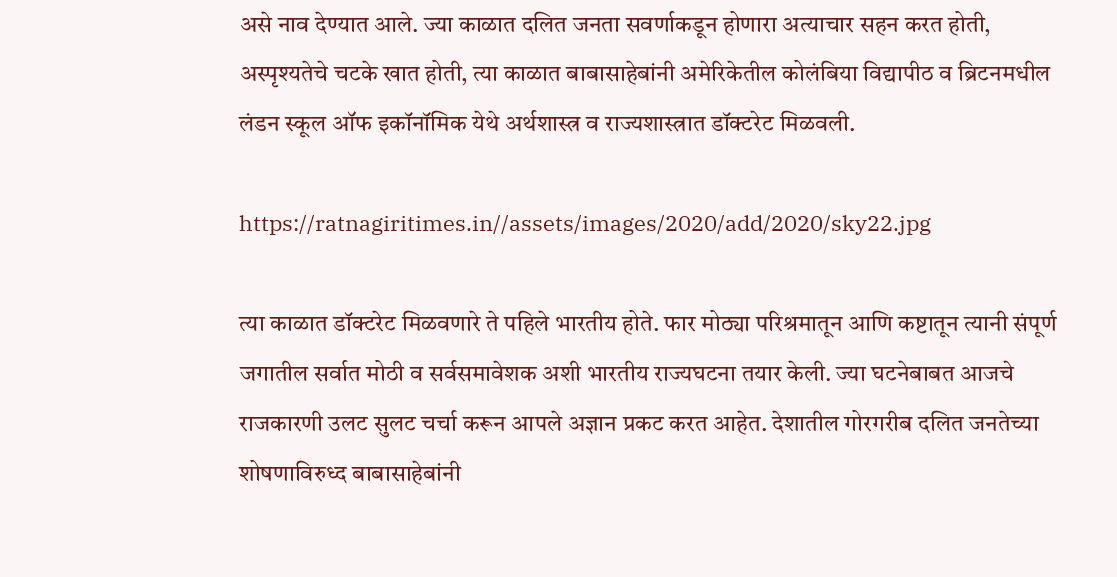असे नाव देण्यात आले. ज्या काळात दलित जनता सवर्णाकडून होणारा अत्याचार सहन करत होती, अस्पृश्यतेचे चटके खात होती, त्या काळात बाबासाहेबांनी अमेरिकेतील कोलंबिया विद्यापीठ व ब्रिटनमधील लंडन स्कूल ऑफ इकॉनॉमिक येथे अर्थशास्त्र व राज्यशास्त्रात डॉक्टरेट मिळवली.

https://ratnagiritimes.in//assets/images/2020/add/2020/sky22.jpg

त्या काळात डॉक्टरेट मिळवणारे ते पहिले भारतीय होते. फार मोठ्या परिश्रमातून आणि कष्टातून त्यानी संपूर्ण जगातील सर्वात मोठी व सर्वसमावेशक अशी भारतीय राज्यघटना तयार केली. ज्या घटनेबाबत आजचे राजकारणी उलट सुलट चर्चा करून आपले अज्ञान प्रकट करत आहेत. देशातील गोरगरीब दलित जनतेच्या शोषणाविरुध्द बाबासाहेबांनी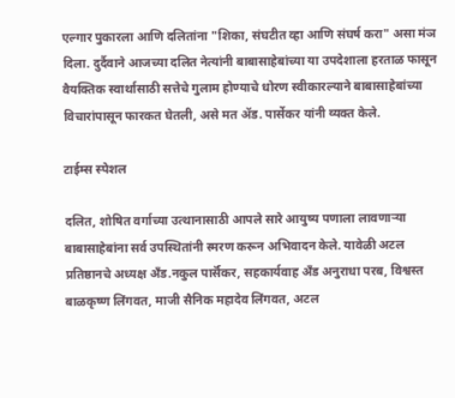एल्गार पुकारला आणि दलितांना "शिका, संघटीत व्हा आणि संघर्ष करा" असा मंञ दिला. दुर्दैवाने आजच्या दलित नेत्यांनी बाबासाहेबांच्या या उपदेशाला हरताळ फासून वैयक्तिक स्वार्थासाठी सत्तेचे गुलाम होण्याचे धोरण स्वीकारल्याने बाबासाहेबांच्या विचारांपासून फारकत घेतली, असे मत ॲड. पार्सेकर यांनी व्यक्त केले.

टाईम्स स्पेशल

दलित, शोषित वर्गाच्या उत्थानासाठी आपले सारे आयुष्य पणाला लावणाऱ्या बाबासाहेबांना सर्व उपस्थितांनी स्मरण करून अभिवादन केले. यावेळी अटल प्रतिष्ठानचे अध्यक्ष अँड.नकुल पार्सॅकर, सहकार्यवाह अँड अनुराधा परब, विश्वस्त बाळकृष्ण लिंगवत, माजी सैनिक महादेव लिंगवत, अटल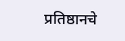प्रतिष्ठानचे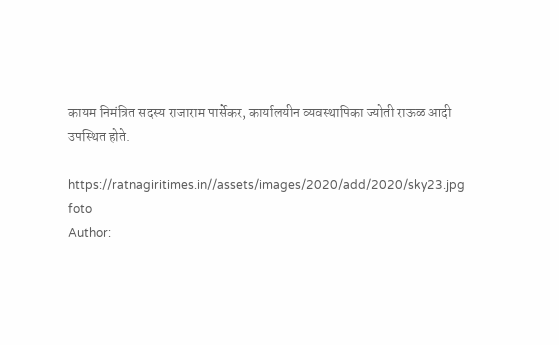कायम निमंत्रित सदस्य राजाराम पार्सेकर, कार्यालयीन व्यवस्थापिका ज्योती राऊळ आदी उपस्थित होते.

https://ratnagiritimes.in//assets/images/2020/add/2020/sky23.jpg
foto
Author: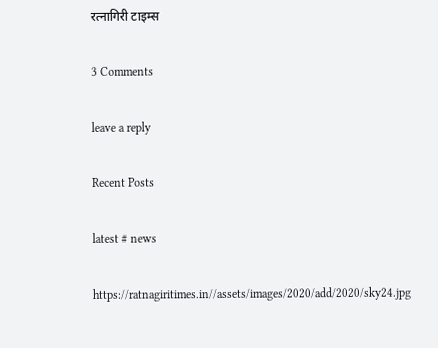रत्नागिरी टाइम्स

3 Comments

leave a reply

Recent Posts

latest # news

https://ratnagiritimes.in//assets/images/2020/add/2020/sky24.jpg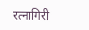रत्नागिरी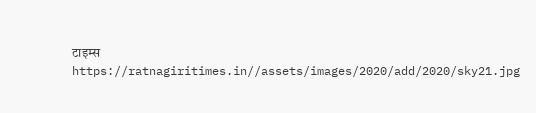टाइम्स
https://ratnagiritimes.in//assets/images/2020/add/2020/sky21.jpg